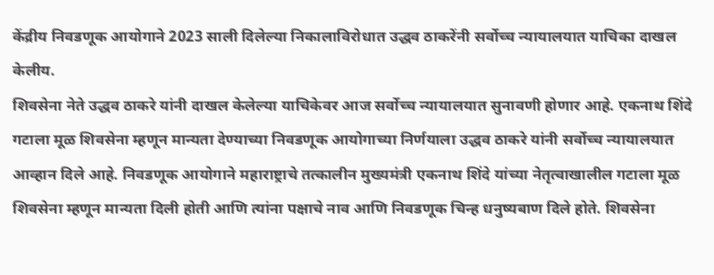केंद्रीय निवडणूक आयोगाने 2023 साली दिलेल्या निकालाविरोधात उद्धव ठाकरेंनी सर्वोच्च न्यायालयात याचिका दाखल केलीय.
शिवसेना नेते उद्धव ठाकरे यांनी दाखल केलेल्या याचिकेवर आज सर्वोच्च न्यायालयात सुनावणी होणार आहे. एकनाथ शिंदे गटाला मूळ शिवसेना म्हणून मान्यता देण्याच्या निवडणूक आयोगाच्या निर्णयाला उद्धव ठाकरे यांनी सर्वोच्च न्यायालयात आव्हान दिले आहे. निवडणूक आयोगाने महाराष्ट्राचे तत्कालीन मुख्यमंत्री एकनाथ शिंदे यांच्या नेतृत्वाखालील गटाला मूळ शिवसेना म्हणून मान्यता दिली होती आणि त्यांना पक्षाचे नाव आणि निवडणूक चिन्ह धनुष्यबाण दिले होते. शिवसेना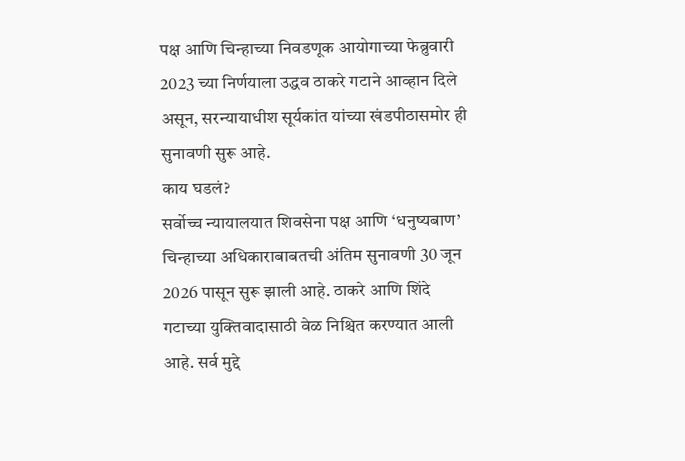पक्ष आणि चिन्हाच्या निवडणूक आयोगाच्या फेब्रुवारी 2023 च्या निर्णयाला उद्धव ठाकरे गटाने आव्हान दिले असून, सरन्यायाधीश सूर्यकांत यांच्या खंडपीठासमोर ही सुनावणी सुरू आहे.
काय घडलं?
सर्वोच्च न्यायालयात शिवसेना पक्ष आणि ‘धनुष्यबाण’ चिन्हाच्या अधिकाराबाबतची अंतिम सुनावणी 30 जून 2026 पासून सुरू झाली आहे. ठाकरे आणि शिंदे गटाच्या युक्तिवादासाठी वेळ निश्चित करण्यात आली आहे. सर्व मुद्दे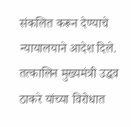संकलित करून देण्याचे न्यायालयाने आदेश दिले. तत्कालिन मुख्यमंत्री उद्धव ठाकरे यांच्या विरोधात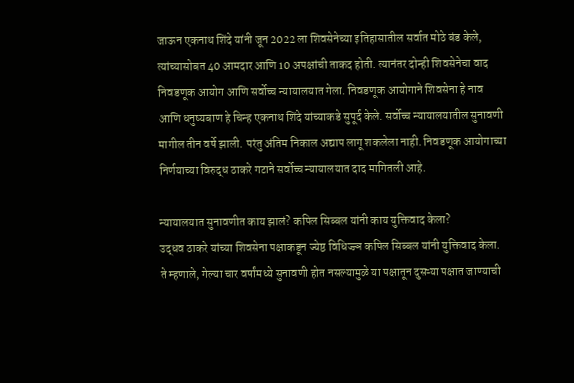जाऊन एकनाथ शिंदे यांनी जून 2022 ला शिवसेनेच्या इतिहासातील सर्वात मोठे बंड केले, त्यांच्यासोबत 40 आमदार आणि 10 अपक्षांची ताकद होती. त्यानंतर दोन्ही शिवसेनेचा वाद निवडणूक आयोग आणि सर्वोच्च न्यायालयात गेला. निवडणूक आयोगाने शिवसेना हे नाव आणि धनुष्यबाण हे चिन्ह एकनाथ शिंदे यांच्याकडे सुपूर्द केले. सर्वोच्च न्यायालयातील सुनावणी मागील तीन वर्षे झाली. परंतु अंतिम निकाल अद्याप लागू शकलेला नाही. निवडणूक आयोगाच्या निर्णयाच्या विरुद्ध ठाकरे गटाने सर्वोच्च न्यायालयात दाद मागितली आहे.

न्यायालयात सुनावणीत काय झालं? कपिल सिब्बल यांनी काय युक्तिवाद केला?
उद्धव ठाकरे यांच्या शिवसेना पक्षाकडून ज्येष्ठ विधिज्ज्ञ कपिल सिब्बल यांनी युक्तिवाद केला. ते म्हणाले, गेल्या चार वर्षांमध्ये सुनावणी होत नसल्यामुळे या पक्षातून दुसऱ्या पक्षात जाण्याची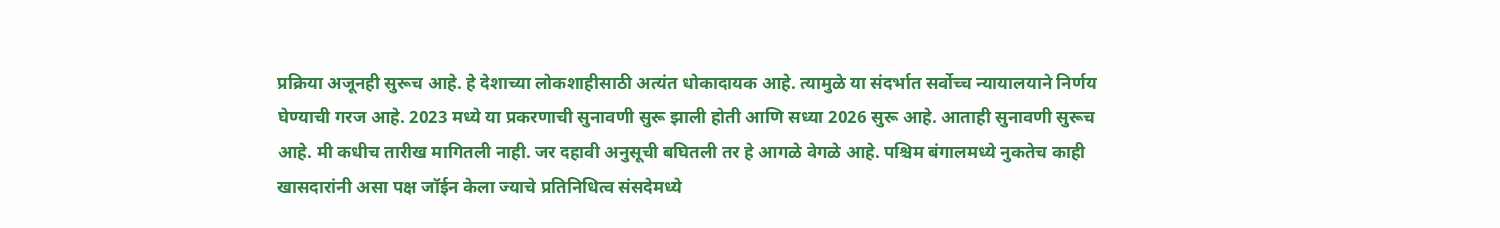प्रक्रिया अजूनही सुरूच आहे. हे देशाच्या लोकशाहीसाठी अत्यंत धोकादायक आहे. त्यामुळे या संदर्भात सर्वोच्च न्यायालयाने निर्णय घेण्याची गरज आहे. 2023 मध्ये या प्रकरणाची सुनावणी सुरू झाली होती आणि सध्या 2026 सुरू आहे. आताही सुनावणी सुरूच आहे. मी कधीच तारीख मागितली नाही. जर दहावी अनुसूची बघितली तर हे आगळे वेगळे आहे. पश्चिम बंगालमध्ये नुकतेच काही खासदारांनी असा पक्ष जॉईन केला ज्याचे प्रतिनिधित्व संसदेमध्ये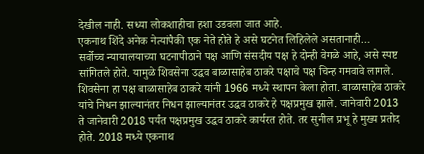देखील नाही. सध्या लोकशाहीचा हशा उडवला जात आहे.
एकनाथ शिंदे अनेक नेत्यांपैकी एक नेते होते हे असे घटनेत लिहिलेले असतानाही…
सर्वोच्च न्यायालयाच्या घटनापीठाने पक्ष आणि संसदीय पक्ष हे दोन्ही वेगळे आहे, असे स्पष्ट सांगितले होते. यामुळे शिवसेना उद्धव बाळासाहेब ठाकरे पक्षाचे पक्ष चिन्ह गमवावे लागले. शिवसेना हा पक्ष बाळासाहेब ठाकरे यांनी 1966 मध्ये स्थापन केला होता. बाळासाहेब ठाकरे यांचे निधन झाल्यानंतर निधन झाल्यानंतर उद्धव ठाकरे हे पक्षप्रमुख झाले. जानेवारी 2013 ते जानेवारी 2018 पर्यंत पक्षप्रमुख उद्धव ठाकरे कार्यरत होते. तर सुनील प्रभू हे मुख्य प्रतोद होते. 2018 मध्ये एकनाथ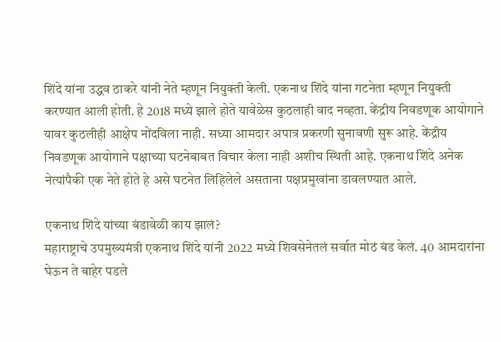शिंदे यांना उद्धव ठाकरे यांनी नेते म्हणून नियुक्ती केली. एकनाथ शिंदे यांना गटनेता म्हणून नियुक्ती करण्यात आली होती. हे 2018 मध्ये झाले होते यावेळेस कुठलाही वाद नव्हता. केंद्रीय निवडणूक आयोगाने यावर कुठलीही आक्षेप नोंदविला नाही. सध्या आमदार अपात्र प्रकरणी सुनावणी सुरू आहे. केंद्रीय निवडणूक आयोगाने पक्षाच्या घटनेबाबत विचार केला नाही अशीच स्थिती आहे. एकनाथ शिंदे अनेक नेत्यांपैकी एक नेते होते हे असे घटनेत लिहिलेले असताना पक्षप्रमुखांना डावलण्यात आले.

एकनाथ शिंदे यांच्या बंडावेळी काय झालं?
महाराष्ट्राचे उपमुख्यमंत्री एकनाथ शिंदे यांनी 2022 मध्ये शिवसेनेतलं सर्वात मोठं बंड केलं. 40 आमदारांना घेऊन ते बाहेर पडले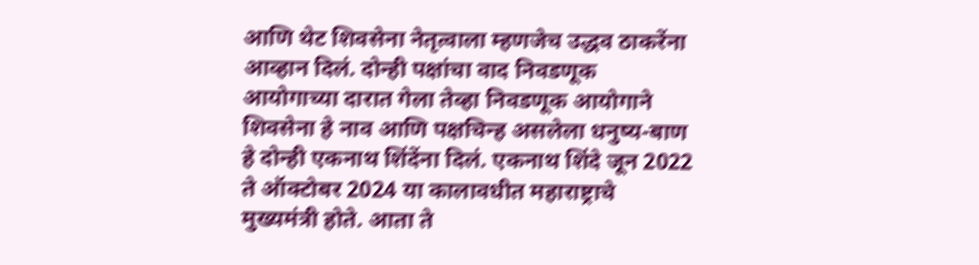आणि थेट शिवसेना नेतृत्वाला म्हणजेच उद्धव ठाकरेंना आव्हान दिलं. दोन्ही पक्षांचा वाद निवडणूक आयोगाच्या दारात गेला तेव्हा निवडणूक आयोगाने शिवसेना हे नाव आणि पक्षचिन्ह असलेला धनुष्य-बाण हे दोन्ही एकनाथ शिंदेंना दिलं. एकनाथ शिंदे जून 2022 ते ऑक्टोबर 2024 या कालावधीत महाराष्ट्राचे मुख्यमंत्री होते. आता ते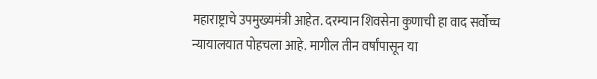महाराष्ट्राचे उपमुख्यमंत्री आहेत. दरम्यान शिवसेना कुणाची हा वाद सर्वोच्च न्यायालयात पोहचला आहे. मागील तीन वर्षांपासून या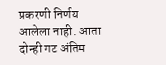प्रकरणी निर्णय आलेला नाही. आता दोन्ही गट अंतिम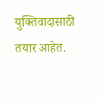युक्तिवादासाठी तयार आहेत.